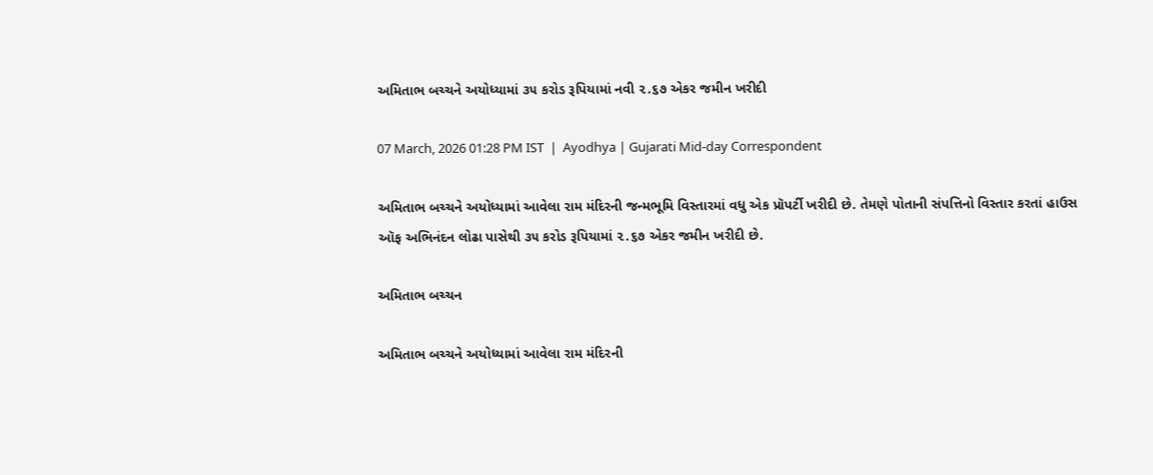અમિતાભ બચ્ચને અયોધ્યામાં ૩૫ કરોડ રૂપિયામાં નવી ૨.૬૭ એકર જમીન ખરીદી

07 March, 2026 01:28 PM IST  |  Ayodhya | Gujarati Mid-day Correspondent

અમિતાભ બચ્ચને અયોધ્યામાં આવેલા રામ મંદિરની જન્મભૂમિ વિસ્તારમાં વધુ એક પ્રૉપર્ટી ખરીદી છે. તેમણે પોતાની સંપત્તિનો વિસ્તાર કરતાં હાઉસ ઑફ અભિનંદન લોઢા પાસેથી ૩૫ કરોડ રૂપિયામાં ૨.૬૭ એકર જમીન ખરીદી છે.

અમિતાભ બચ્ચન

અમિતાભ બચ્ચને અયોધ્યામાં આવેલા રામ મંદિરની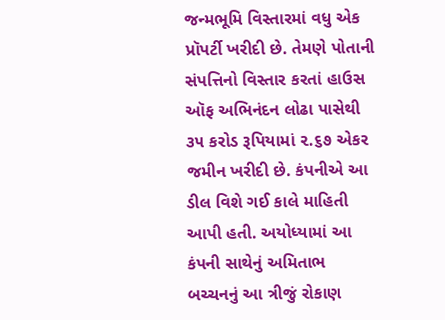જન્મભૂમિ વિસ્તારમાં વધુ એક પ્રૉપર્ટી ખરીદી છે. તેમણે પોતાની સંપત્તિનો વિસ્તાર કરતાં હાઉસ ઑફ અભિનંદન લોઢા પાસેથી ૩૫ કરોડ રૂપિયામાં ૨.૬૭ એકર જમીન ખરીદી છે. કંપનીએ આ ડીલ વિશે ગઈ કાલે માહિતી આપી હતી. અયોધ્યામાં આ કંપની સાથેનું અમિતાભ બચ્ચનનું આ ત્રીજું રોકાણ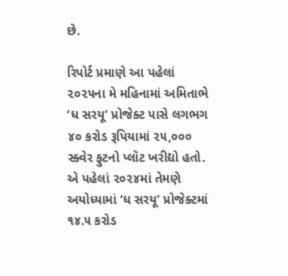છે.

રિપોર્ટ પ્રમાણે આ પહેલાં ૨૦૨૫ના મે મહિનામાં અમિતાભે ‘ધ સરયૂ’ પ્રોજેક્ટ પાસે લગભગ ૪૦ કરોડ રૂપિયામાં ૨૫,૦૦૦ સ્ક્વેર ફુટનો પ્લૉટ ખરીદ્યો હતો. એ પહેલાં ૨૦૨૪માં તેમણે અયોધ્યામાં ‘ધ સરયૂ’ પ્રોજેક્ટમાં ૧૪.૫ કરોડ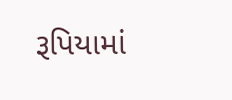રૂપિયામાં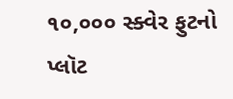૧૦,૦૦૦ સ્ક્વેર ફુટનો પ્લૉટ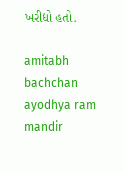ખરીદ્યો હતો.

amitabh bachchan ayodhya ram mandir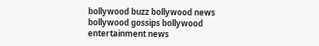bollywood buzz bollywood news bollywood gossips bollywood entertainment news